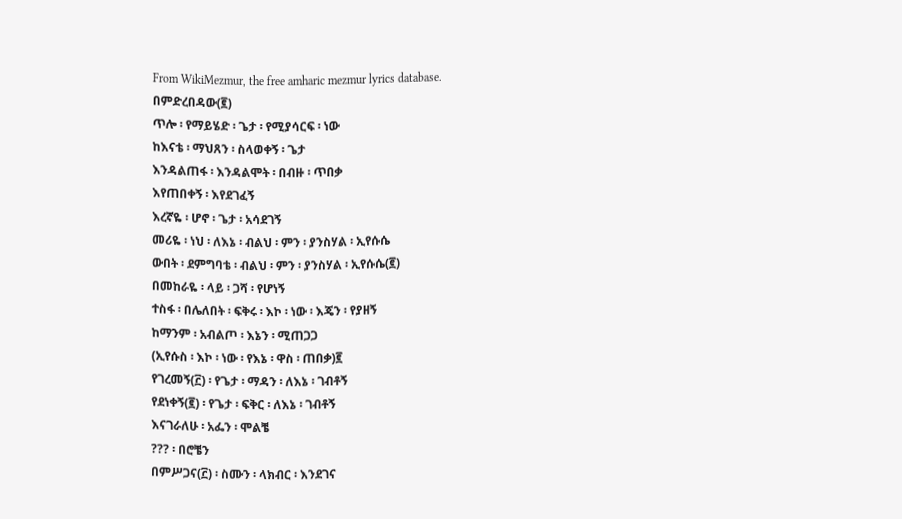From WikiMezmur, the free amharic mezmur lyrics database.
በምድረበዳው(፪)
ጥሎ ፡ የማይሄድ ፡ ጌታ ፡ የሚያሳርፍ ፡ ነው
ከእናቴ ፡ ማህጸን ፡ ስላወቀኝ ፡ ጌታ
እንዳልጠፋ ፡ እንዳልሞት ፡ በብዙ ፡ ጥበቃ
እየጠበቀኝ ፡ እየደገፈኝ
እረኛዬ ፡ ሆኖ ፡ ጌታ ፡ አሳደገኝ
መሪዬ ፡ ነህ ፡ ለእኔ ፡ ብልህ ፡ ምን ፡ ያንስሃል ፡ ኢየሱሴ
ውበት ፡ ደምግባቴ ፡ ብልህ ፡ ምን ፡ ያንስሃል ፡ ኢየሱሴ(፪)
በመከራዬ ፡ ላይ ፡ ጋሻ ፡ የሆነኝ
ተስፋ ፡ በሌለበት ፡ ፍቅሩ ፡ እኮ ፡ ነው ፡ እጄን ፡ የያዘኝ
ከማንም ፡ አብልጦ ፡ እኔን ፡ ሚጠጋጋ
(ኢየሱስ ፡ እኮ ፡ ነው ፡ የእኔ ፡ ዋስ ፡ ጠበቃ)፪
የገረመኝ(፫) ፡ የጌታ ፡ ማዳን ፡ ለእኔ ፡ ገብቶኝ
የደነቀኝ(፪) ፡ የጌታ ፡ ፍቅር ፡ ለእኔ ፡ ገብቶኝ
እናገራለሁ ፡ አፌን ፡ ሞልቼ
??? ፡ በሮቼን
በምሥጋና(፫) ፡ ስሙን ፡ ላክብር ፡ እንደገና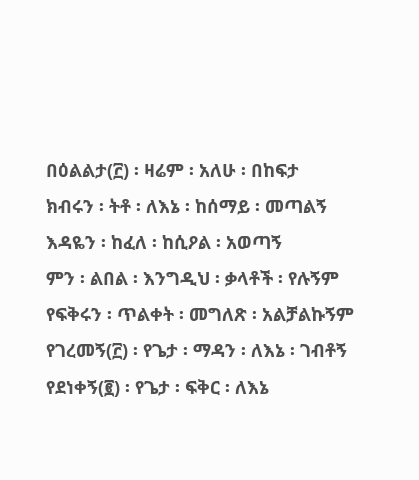በዕልልታ(፫) ፡ ዛሬም ፡ አለሁ ፡ በከፍታ
ክብሩን ፡ ትቶ ፡ ለእኔ ፡ ከሰማይ ፡ መጣልኝ
እዳዬን ፡ ከፈለ ፡ ከሲዖል ፡ አወጣኝ
ምን ፡ ልበል ፡ እንግዲህ ፡ ቃላቶች ፡ የሉኝም
የፍቅሩን ፡ ጥልቀት ፡ መግለጽ ፡ አልቻልኩኝም
የገረመኝ(፫) ፡ የጌታ ፡ ማዳን ፡ ለእኔ ፡ ገብቶኝ
የደነቀኝ(፪) ፡ የጌታ ፡ ፍቅር ፡ ለእኔ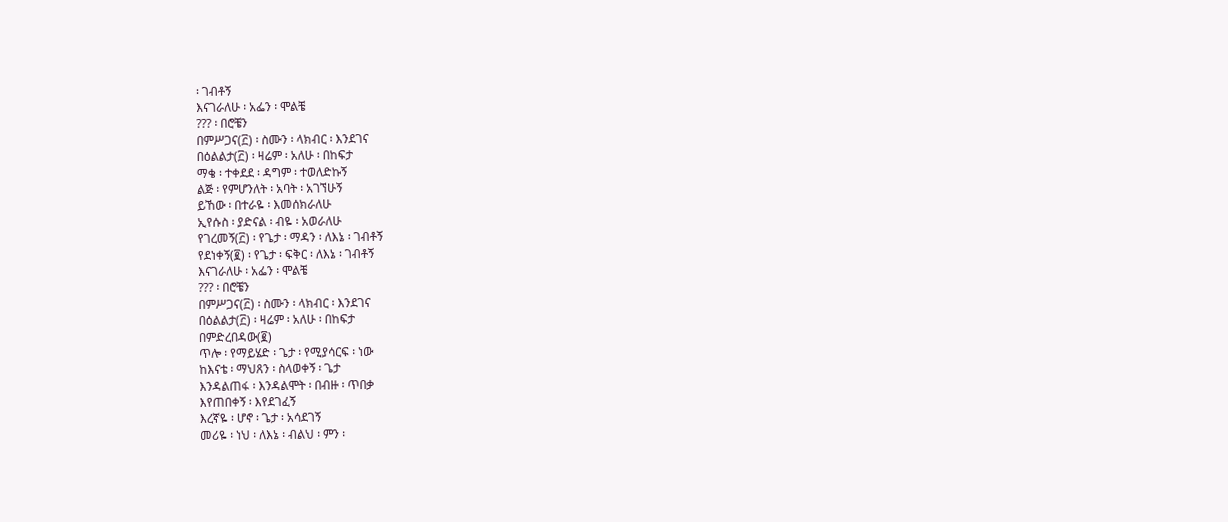፡ ገብቶኝ
እናገራለሁ ፡ አፌን ፡ ሞልቼ
??? ፡ በሮቼን
በምሥጋና(፫) ፡ ስሙን ፡ ላክብር ፡ እንደገና
በዕልልታ(፫) ፡ ዛሬም ፡ አለሁ ፡ በከፍታ
ማቄ ፡ ተቀደደ ፡ ዳግም ፡ ተወለድኩኝ
ልጅ ፡ የምሆንለት ፡ አባት ፡ አገኘሁኝ
ይኸው ፡ በተራዬ ፡ እመሰክራለሁ
ኢየሱስ ፡ ያድናል ፡ ብዬ ፡ አወራለሁ
የገረመኝ(፫) ፡ የጌታ ፡ ማዳን ፡ ለእኔ ፡ ገብቶኝ
የደነቀኝ(፪) ፡ የጌታ ፡ ፍቅር ፡ ለእኔ ፡ ገብቶኝ
እናገራለሁ ፡ አፌን ፡ ሞልቼ
??? ፡ በሮቼን
በምሥጋና(፫) ፡ ስሙን ፡ ላክብር ፡ እንደገና
በዕልልታ(፫) ፡ ዛሬም ፡ አለሁ ፡ በከፍታ
በምድረበዳው(፪)
ጥሎ ፡ የማይሄድ ፡ ጌታ ፡ የሚያሳርፍ ፡ ነው
ከእናቴ ፡ ማህጸን ፡ ስላወቀኝ ፡ ጌታ
እንዳልጠፋ ፡ እንዳልሞት ፡ በብዙ ፡ ጥበቃ
እየጠበቀኝ ፡ እየደገፈኝ
እረኛዬ ፡ ሆኖ ፡ ጌታ ፡ አሳደገኝ
መሪዬ ፡ ነህ ፡ ለእኔ ፡ ብልህ ፡ ምን ፡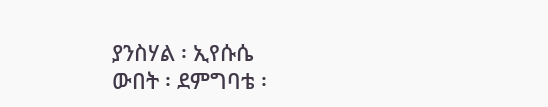ያንስሃል ፡ ኢየሱሴ
ውበት ፡ ደምግባቴ ፡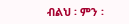ብልህ ፡ ምን ፡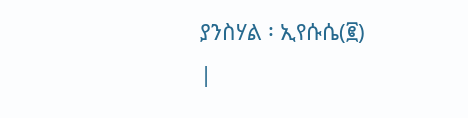ያንስሃል ፡ ኢየሱሴ(፪)
|